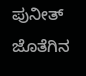ಪುನೀತ್ ಜೊತೆಗಿನ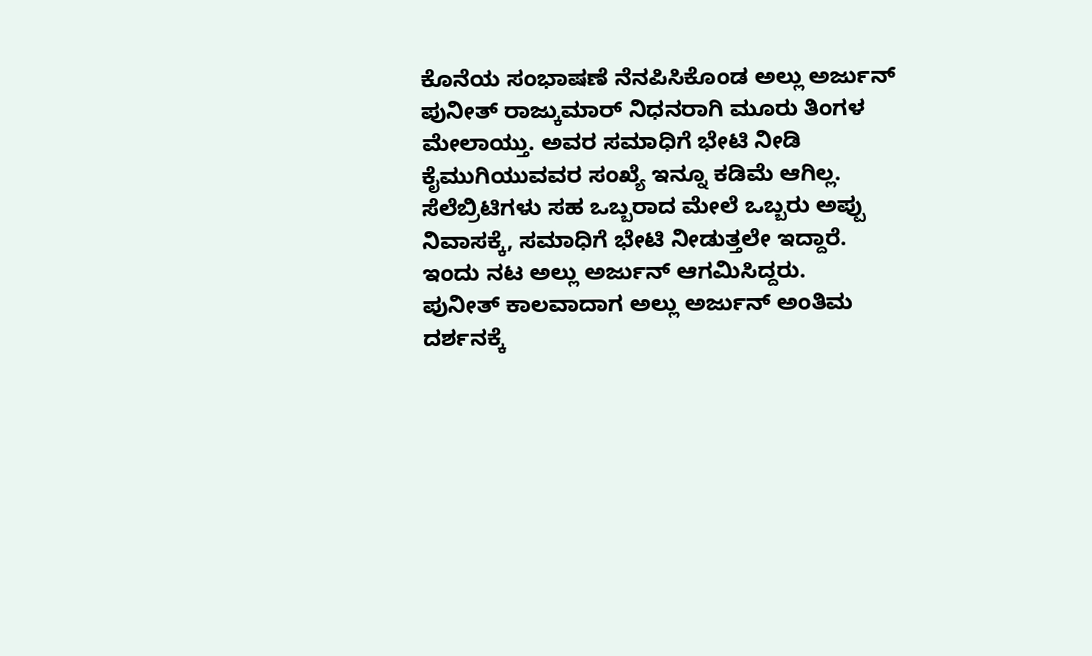ಕೊನೆಯ ಸಂಭಾಷಣೆ ನೆನಪಿಸಿಕೊಂಡ ಅಲ್ಲು ಅರ್ಜುನ್
ಪುನೀತ್ ರಾಜ್ಕುಮಾರ್ ನಿಧನರಾಗಿ ಮೂರು ತಿಂಗಳ ಮೇಲಾಯ್ತು. ಅವರ ಸಮಾಧಿಗೆ ಭೇಟಿ ನೀಡಿ ಕೈಮುಗಿಯುವವರ ಸಂಖ್ಯೆ ಇನ್ನೂ ಕಡಿಮೆ ಆಗಿಲ್ಲ. ಸೆಲೆಬ್ರಿಟಿಗಳು ಸಹ ಒಬ್ಬರಾದ ಮೇಲೆ ಒಬ್ಬರು ಅಪ್ಪು ನಿವಾಸಕ್ಕೆ, ಸಮಾಧಿಗೆ ಭೇಟಿ ನೀಡುತ್ತಲೇ ಇದ್ದಾರೆ. ಇಂದು ನಟ ಅಲ್ಲು ಅರ್ಜುನ್ ಆಗಮಿಸಿದ್ದರು.
ಪುನೀತ್ ಕಾಲವಾದಾಗ ಅಲ್ಲು ಅರ್ಜುನ್ ಅಂತಿಮ ದರ್ಶನಕ್ಕೆ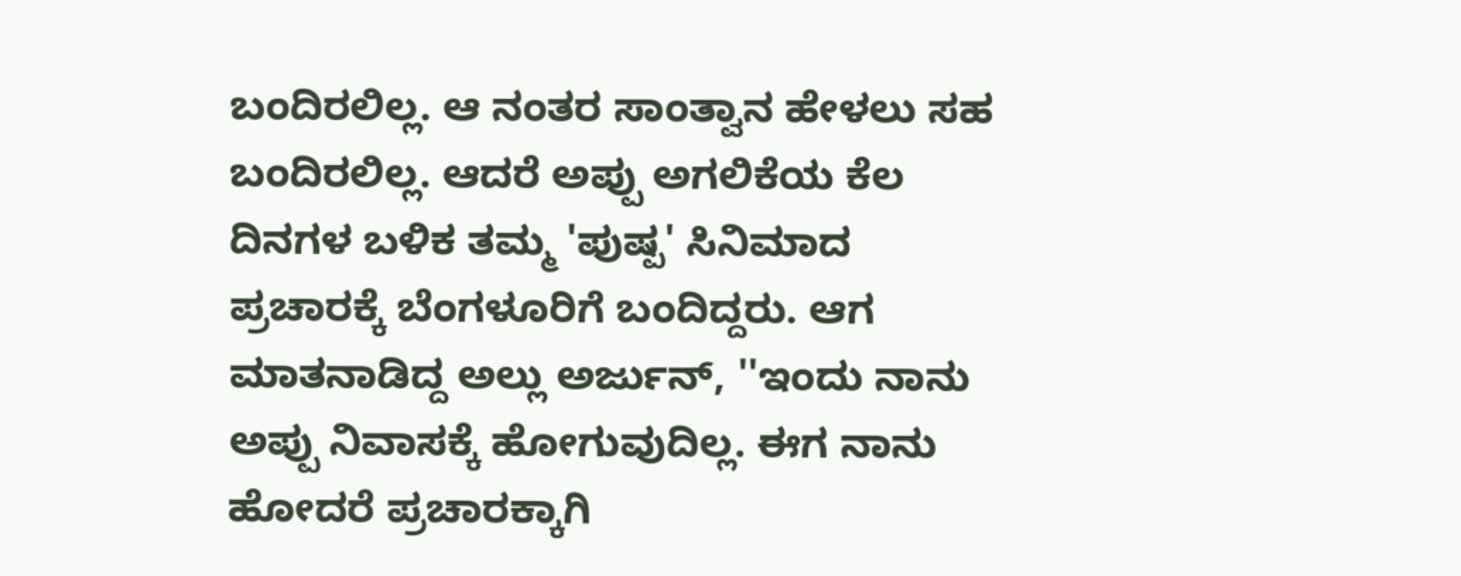ಬಂದಿರಲಿಲ್ಲ. ಆ ನಂತರ ಸಾಂತ್ವಾನ ಹೇಳಲು ಸಹ ಬಂದಿರಲಿಲ್ಲ. ಆದರೆ ಅಪ್ಪು ಅಗಲಿಕೆಯ ಕೆಲ ದಿನಗಳ ಬಳಿಕ ತಮ್ಮ 'ಪುಷ್ಪ' ಸಿನಿಮಾದ ಪ್ರಚಾರಕ್ಕೆ ಬೆಂಗಳೂರಿಗೆ ಬಂದಿದ್ದರು. ಆಗ ಮಾತನಾಡಿದ್ದ ಅಲ್ಲು ಅರ್ಜುನ್, ''ಇಂದು ನಾನು ಅಪ್ಪು ನಿವಾಸಕ್ಕೆ ಹೋಗುವುದಿಲ್ಲ. ಈಗ ನಾನು ಹೋದರೆ ಪ್ರಚಾರಕ್ಕಾಗಿ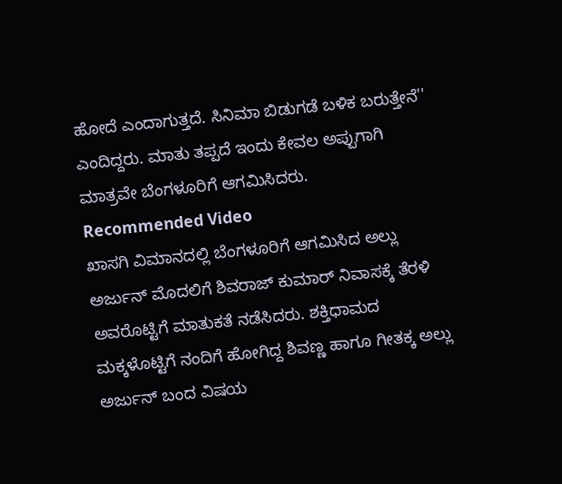ಹೋದೆ ಎಂದಾಗುತ್ತದೆ. ಸಿನಿಮಾ ಬಿಡುಗಡೆ ಬಳಿಕ ಬರುತ್ತೇನೆ'' ಎಂದಿದ್ದರು. ಮಾತು ತಪ್ಪದೆ ಇಂದು ಕೇವಲ ಅಪ್ಪುಗಾಗಿ ಮಾತ್ರವೇ ಬೆಂಗಳೂರಿಗೆ ಆಗಮಿಸಿದರು.
Recommended Video
ಖಾಸಗಿ ವಿಮಾನದಲ್ಲಿ ಬೆಂಗಳೂರಿಗೆ ಆಗಮಿಸಿದ ಅಲ್ಲು ಅರ್ಜುನ್ ಮೊದಲಿಗೆ ಶಿವರಾಜ್ ಕುಮಾರ್ ನಿವಾಸಕ್ಕೆ ತೆರಳಿ ಅವರೊಟ್ಟಿಗೆ ಮಾತುಕತೆ ನಡೆಸಿದರು. ಶಕ್ತಿಧಾಮದ ಮಕ್ಕಳೊಟ್ಟಿಗೆ ನಂದಿಗೆ ಹೋಗಿದ್ದ ಶಿವಣ್ಣ ಹಾಗೂ ಗೀತಕ್ಕ ಅಲ್ಲು ಅರ್ಜುನ್ ಬಂದ ವಿಷಯ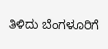ತಿಳಿದು ಬೆಂಗಳೂರಿಗೆ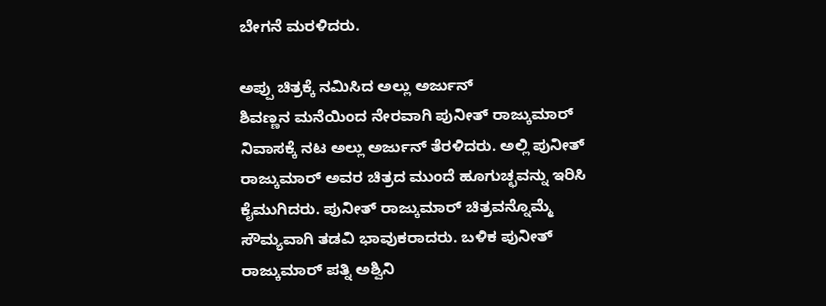ಬೇಗನೆ ಮರಳಿದರು.

ಅಪ್ಪು ಚಿತ್ರಕ್ಕೆ ನಮಿಸಿದ ಅಲ್ಲು ಅರ್ಜುನ್
ಶಿವಣ್ಣನ ಮನೆಯಿಂದ ನೇರವಾಗಿ ಪುನೀತ್ ರಾಜ್ಕುಮಾರ್ ನಿವಾಸಕ್ಕೆ ನಟ ಅಲ್ಲು ಅರ್ಜುನ್ ತೆರಳಿದರು. ಅಲ್ಲಿ ಪುನೀತ್ ರಾಜ್ಕುಮಾರ್ ಅವರ ಚಿತ್ರದ ಮುಂದೆ ಹೂಗುಚ್ಛವನ್ನು ಇರಿಸಿ ಕೈಮುಗಿದರು. ಪುನೀತ್ ರಾಜ್ಕುಮಾರ್ ಚಿತ್ರವನ್ನೊಮ್ಮೆ ಸೌಮ್ಯವಾಗಿ ತಡವಿ ಭಾವುಕರಾದರು. ಬಳಿಕ ಪುನೀತ್ ರಾಜ್ಕುಮಾರ್ ಪತ್ನಿ ಅಶ್ವಿನಿ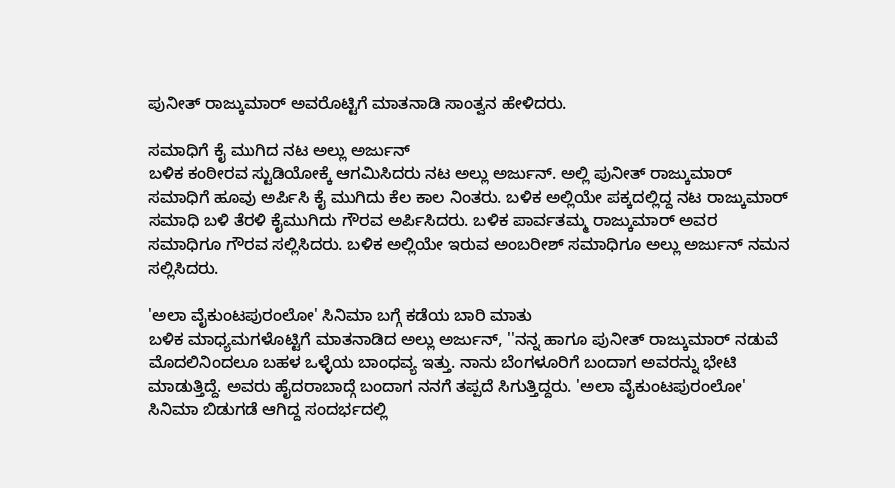ಪುನೀತ್ ರಾಜ್ಕುಮಾರ್ ಅವರೊಟ್ಟಿಗೆ ಮಾತನಾಡಿ ಸಾಂತ್ವನ ಹೇಳಿದರು.

ಸಮಾಧಿಗೆ ಕೈ ಮುಗಿದ ನಟ ಅಲ್ಲು ಅರ್ಜುನ್
ಬಳಿಕ ಕಂಠೀರವ ಸ್ಟುಡಿಯೋಕ್ಕೆ ಆಗಮಿಸಿದರು ನಟ ಅಲ್ಲು ಅರ್ಜುನ್. ಅಲ್ಲಿ ಪುನೀತ್ ರಾಜ್ಕುಮಾರ್ ಸಮಾಧಿಗೆ ಹೂವು ಅರ್ಪಿಸಿ ಕೈ ಮುಗಿದು ಕೆಲ ಕಾಲ ನಿಂತರು. ಬಳಿಕ ಅಲ್ಲಿಯೇ ಪಕ್ಕದಲ್ಲಿದ್ದ ನಟ ರಾಜ್ಕುಮಾರ್ ಸಮಾಧಿ ಬಳಿ ತೆರಳಿ ಕೈಮುಗಿದು ಗೌರವ ಅರ್ಪಿಸಿದರು. ಬಳಿಕ ಪಾರ್ವತಮ್ಮ ರಾಜ್ಕುಮಾರ್ ಅವರ ಸಮಾಧಿಗೂ ಗೌರವ ಸಲ್ಲಿಸಿದರು. ಬಳಿಕ ಅಲ್ಲಿಯೇ ಇರುವ ಅಂಬರೀಶ್ ಸಮಾಧಿಗೂ ಅಲ್ಲು ಅರ್ಜುನ್ ನಮನ ಸಲ್ಲಿಸಿದರು.

'ಅಲಾ ವೈಕುಂಟಪುರಂಲೋ' ಸಿನಿಮಾ ಬಗ್ಗೆ ಕಡೆಯ ಬಾರಿ ಮಾತು
ಬಳಿಕ ಮಾಧ್ಯಮಗಳೊಟ್ಟಿಗೆ ಮಾತನಾಡಿದ ಅಲ್ಲು ಅರ್ಜುನ್, ''ನನ್ನ ಹಾಗೂ ಪುನೀತ್ ರಾಜ್ಕುಮಾರ್ ನಡುವೆ ಮೊದಲಿನಿಂದಲೂ ಬಹಳ ಒಳ್ಳೆಯ ಬಾಂಧವ್ಯ ಇತ್ತು. ನಾನು ಬೆಂಗಳೂರಿಗೆ ಬಂದಾಗ ಅವರನ್ನು ಭೇಟಿ ಮಾಡುತ್ತಿದ್ದೆ. ಅವರು ಹೈದರಾಬಾದ್ಗೆ ಬಂದಾಗ ನನಗೆ ತಪ್ಪದೆ ಸಿಗುತ್ತಿದ್ದರು. 'ಅಲಾ ವೈಕುಂಟಪುರಂಲೋ' ಸಿನಿಮಾ ಬಿಡುಗಡೆ ಆಗಿದ್ದ ಸಂದರ್ಭದಲ್ಲಿ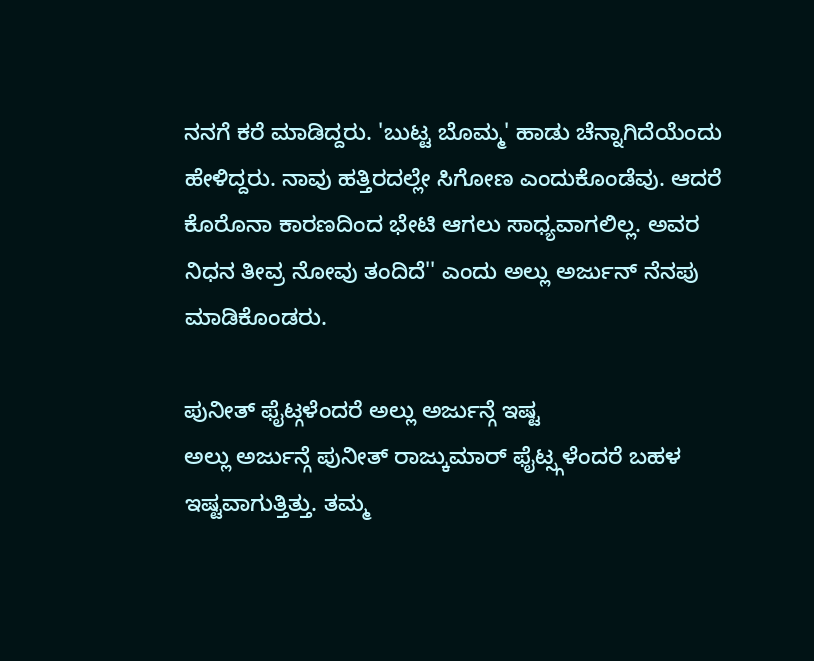ನನಗೆ ಕರೆ ಮಾಡಿದ್ದರು. 'ಬುಟ್ಟ ಬೊಮ್ಮ' ಹಾಡು ಚೆನ್ನಾಗಿದೆಯೆಂದು ಹೇಳಿದ್ದರು. ನಾವು ಹತ್ತಿರದಲ್ಲೇ ಸಿಗೋಣ ಎಂದುಕೊಂಡೆವು. ಆದರೆ ಕೊರೊನಾ ಕಾರಣದಿಂದ ಭೇಟಿ ಆಗಲು ಸಾಧ್ಯವಾಗಲಿಲ್ಲ. ಅವರ ನಿಧನ ತೀವ್ರ ನೋವು ತಂದಿದೆ'' ಎಂದು ಅಲ್ಲು ಅರ್ಜುನ್ ನೆನಪು ಮಾಡಿಕೊಂಡರು.

ಪುನೀತ್ ಫೈಟ್ಗಳೆಂದರೆ ಅಲ್ಲು ಅರ್ಜುನ್ಗೆ ಇಷ್ಟ
ಅಲ್ಲು ಅರ್ಜುನ್ಗೆ ಪುನೀತ್ ರಾಜ್ಕುಮಾರ್ ಫೈಟ್ಸ್ಗಳೆಂದರೆ ಬಹಳ ಇಷ್ಟವಾಗುತ್ತಿತ್ತು. ತಮ್ಮ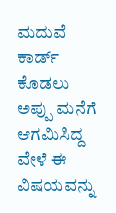ಮದುವೆ ಕಾರ್ಡ್ ಕೊಡಲು ಅಪ್ಪು ಮನೆಗೆ ಆಗಮಿಸಿದ್ದ ವೇಳೆ ಈ ವಿಷಯವನ್ನು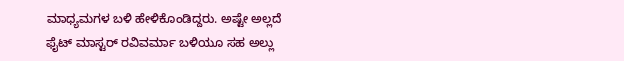ಮಾಧ್ಯಮಗಳ ಬಳಿ ಹೇಳಿಕೊಂಡಿದ್ದರು. ಅಷ್ಟೇ ಅಲ್ಲದೆ ಫೈಟ್ ಮಾಸ್ಟರ್ ರವಿವರ್ಮಾ ಬಳಿಯೂ ಸಹ ಅಲ್ಲು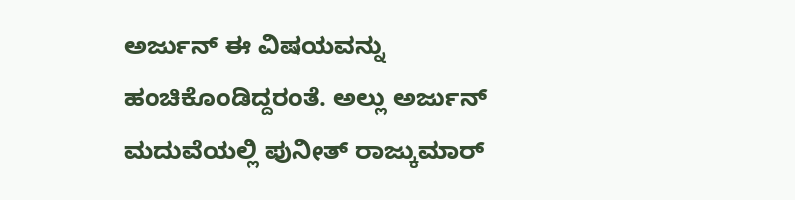ಅರ್ಜುನ್ ಈ ವಿಷಯವನ್ನು ಹಂಚಿಕೊಂಡಿದ್ದರಂತೆ. ಅಲ್ಲು ಅರ್ಜುನ್ ಮದುವೆಯಲ್ಲಿ ಪುನೀತ್ ರಾಜ್ಕುಮಾರ್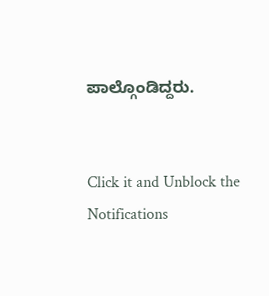ಪಾಲ್ಗೊಂಡಿದ್ದರು.


Click it and Unblock the Notifications